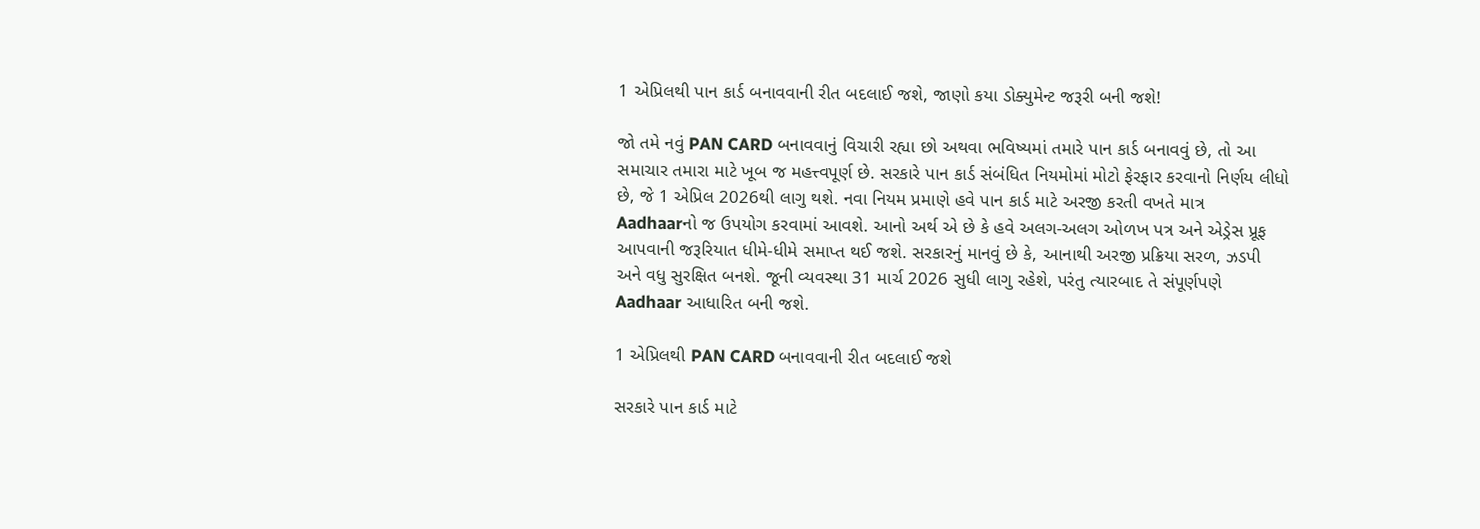1 એપ્રિલથી પાન કાર્ડ બનાવવાની રીત બદલાઈ જશે, જાણો કયા ડોક્યુમેન્ટ જરૂરી બની જશે!

જો તમે નવું PAN CARD બનાવવાનું વિચારી રહ્યા છો અથવા ભવિષ્યમાં તમારે પાન કાર્ડ બનાવવું છે, તો આ સમાચાર તમારા માટે ખૂબ જ મહત્ત્વપૂર્ણ છે. સરકારે પાન કાર્ડ સંબંધિત નિયમોમાં મોટો ફેરફાર કરવાનો નિર્ણય લીધો છે, જે 1 એપ્રિલ 2026થી લાગુ થશે. નવા નિયમ પ્રમાણે હવે પાન કાર્ડ માટે અરજી કરતી વખતે માત્ર Aadhaarનો જ ઉપયોગ કરવામાં આવશે. આનો અર્થ એ છે કે હવે અલગ-અલગ ઓળખ પત્ર અને એડ્રેસ પ્રૂફ આપવાની જરૂરિયાત ધીમે-ધીમે સમાપ્ત થઈ જશે. સરકારનું માનવું છે કે, આનાથી અરજી પ્રક્રિયા સરળ, ઝડપી અને વધુ સુરક્ષિત બનશે. જૂની વ્યવસ્થા 31 માર્ચ 2026 સુધી લાગુ રહેશે, પરંતુ ત્યારબાદ તે સંપૂર્ણપણે Aadhaar આધારિત બની જશે.

1 એપ્રિલથી PAN CARD બનાવવાની રીત બદલાઈ જશે

સરકારે પાન કાર્ડ માટે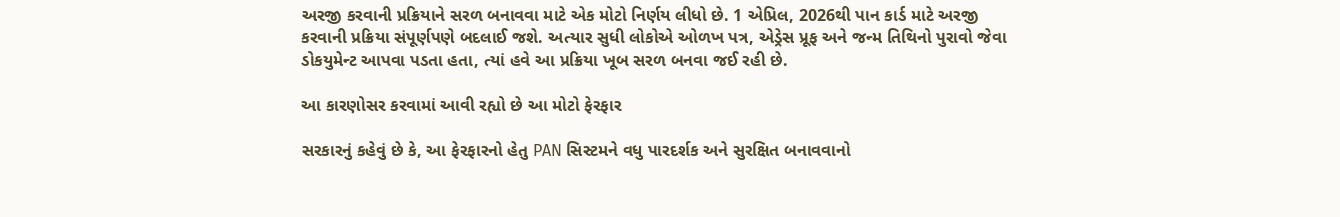અરજી કરવાની પ્રક્રિયાને સરળ બનાવવા માટે એક મોટો નિર્ણય લીધો છે. 1 એપ્રિલ, 2026થી પાન કાર્ડ માટે અરજી કરવાની પ્રક્રિયા સંપૂર્ણપણે બદલાઈ જશે. અત્યાર સુધી લોકોએ ઓળખ પત્ર, એડ્રેસ પ્રૂફ અને જન્મ તિથિનો પુરાવો જેવા ડોકયુમેન્ટ આપવા પડતા હતા, ત્યાં હવે આ પ્રક્રિયા ખૂબ સરળ બનવા જઈ રહી છે.

આ કારણોસર કરવામાં આવી રહ્યો છે આ મોટો ફેરફાર

સરકારનું કહેવું છે કે, આ ફેરફારનો હેતુ PAN સિસ્ટમને વધુ પારદર્શક અને સુરક્ષિત બનાવવાનો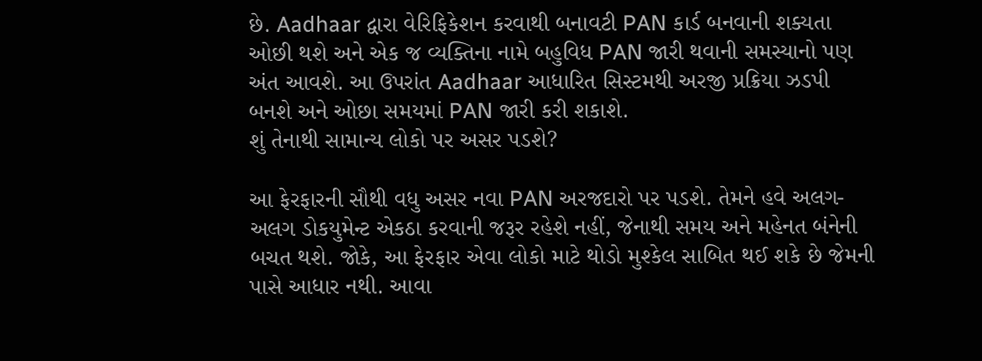છે. Aadhaar દ્વારા વેરિફિકેશન કરવાથી બનાવટી PAN કાર્ડ બનવાની શક્યતા ઓછી થશે અને એક જ વ્યક્તિના નામે બહુવિધ PAN જારી થવાની સમસ્યાનો પણ અંત આવશે. આ ઉપરાંત Aadhaar આધારિત સિસ્ટમથી અરજી પ્રક્રિયા ઝડપી બનશે અને ઓછા સમયમાં PAN જારી કરી શકાશે.
શું તેનાથી સામાન્ય લોકો પર અસર પડશે?

આ ફેરફારની સૌથી વધુ અસર નવા PAN અરજદારો પર પડશે. તેમને હવે અલગ-અલગ ડોકયુમેન્ટ એકઠા કરવાની જરૂર રહેશે નહીં, જેનાથી સમય અને મહેનત બંનેની બચત થશે. જોકે, આ ફેરફાર એવા લોકો માટે થોડો મુશ્કેલ સાબિત થઈ શકે છે જેમની પાસે આધાર નથી. આવા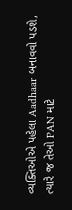વ્યક્તિઓએ પહેલા Aadhaar બનાવવો પડશે, ત્યારે જ તેઓ PAN માટે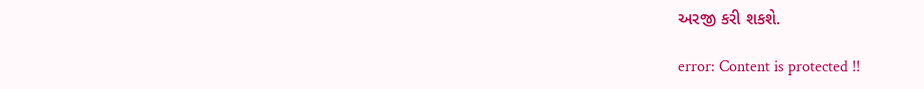અરજી કરી શકશે.

error: Content is protected !!